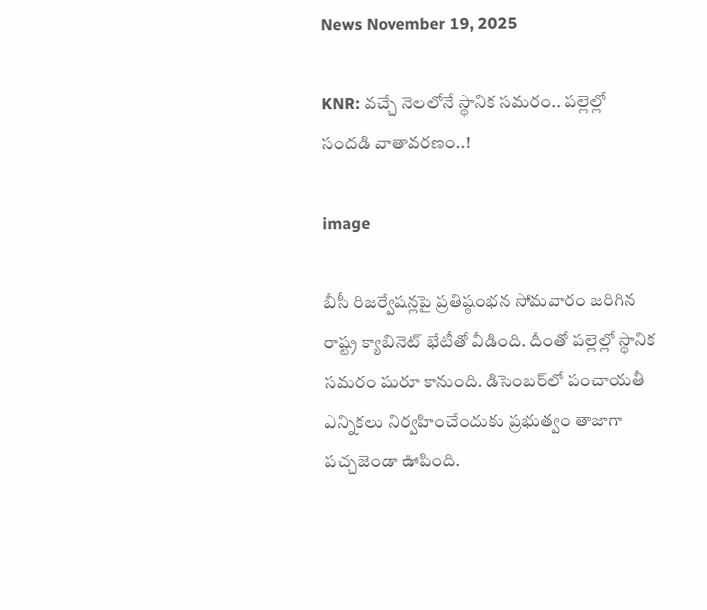News November 19, 2025

KNR: వచ్చే నెలలోనే స్థానిక సమరం.. పల్లెల్లో సందడి వాతావరణం..!

image

బీసీ రిజర్వేషన్లపై ప్రతిష్ఠంభన సోమవారం జరిగిన రాష్ట్ర క్యాబినెట్ భేటీతో వీడింది. దీంతో పల్లెల్లో స్థానిక సమరం షురూ కానుంది. డిసెంబర్‌లో పంచాయతీ ఎన్నికలు నిర్వహించేందుకు ప్రభుత్వం తాజాగా పచ్చజెండా ఊపింది.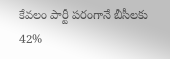కేవలం పార్టీ పరంగానే బీసీలకు 42%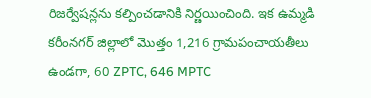రిజర్వేషన్లను కల్పించడానికి నిర్ణయించింది. ఇక ఉమ్మడి కరీంనగర్ జిల్లాలో మొత్తం 1,216 గ్రామపంచాయతీలు ఉండగా, 60 ZPTC, 646 MPTC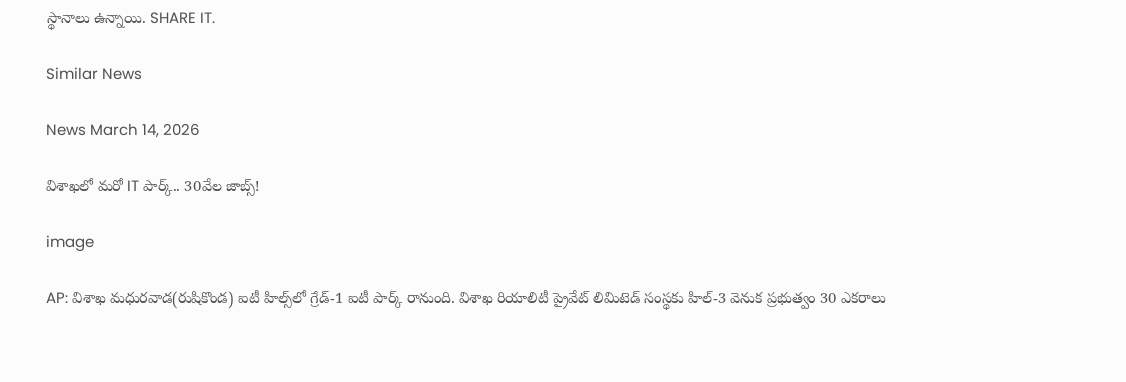స్థానాలు ఉన్నాయి. SHARE IT.

Similar News

News March 14, 2026

విశాఖలో మరో IT పార్క్.. 30వేల జాబ్స్!

image

AP: విశాఖ మధురవాడ(రుషికొండ) ఐటీ హిల్స్‌లో గ్రేడ్-1 ఐటీ పార్క్ రానుంది. విశాఖ రియాలిటీ ప్రైవేట్ లిమిటెడ్ సంస్థకు హిల్-3 వెనుక ప్రభుత్వం 30 ఎకరాలు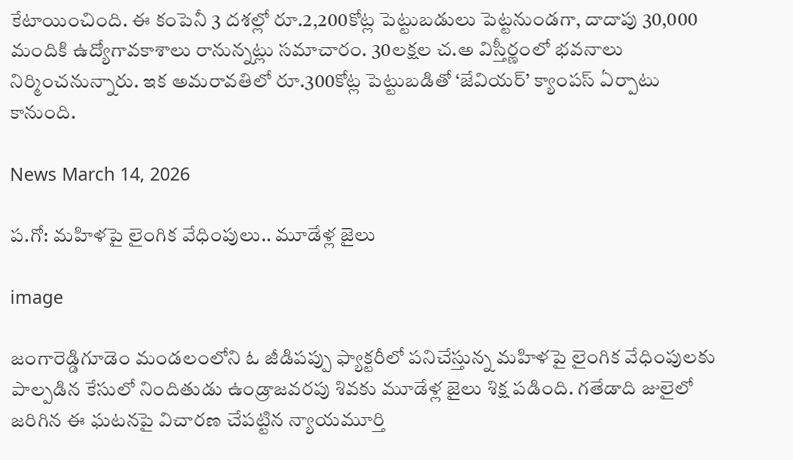కేటాయించింది. ఈ కంపెనీ 3 దశల్లో రూ.2,200కోట్ల పెట్టుబడులు పెట్టనుండగా, దాదాపు 30,000 మందికి ఉద్యోగావకాశాలు రానున్నట్లు సమాచారం. 30లక్షల చ.అ విస్తీర్ణంలో భవనాలు నిర్మించనున్నారు. ఇక అమరావతిలో రూ.300కోట్ల పెట్టుబడితో ‘జేవియర్’ క్యాంపస్ ఏర్పాటు కానుంది.

News March 14, 2026

ప.గో: మహిళపై లైంగిక వేధింపులు.. మూడేళ్ల జైలు

image

జంగారెడ్డిగూడెం మండలంలోని ఓ జీడిపప్పు ఫ్యాక్టరీలో పనిచేస్తున్న మహిళపై లైంగిక వేధింపులకు పాల్పడిన కేసులో నిందితుడు ఉండ్రాజవరపు శివకు మూడేళ్ల జైలు శిక్ష పడింది. గతేడాది జులైలో జరిగిన ఈ ఘటనపై విచారణ చేపట్టిన న్యాయమూర్తి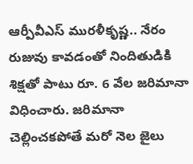ఆర్పీవీఎస్ మురళీకృష్ణ.. నేరం రుజువు కావడంతో నిందితుడికి శిక్షతో పాటు రూ. 6 వేల జరిమానా విధించారు. జరిమానా చెల్లించకపోతే మరో నెల జైలు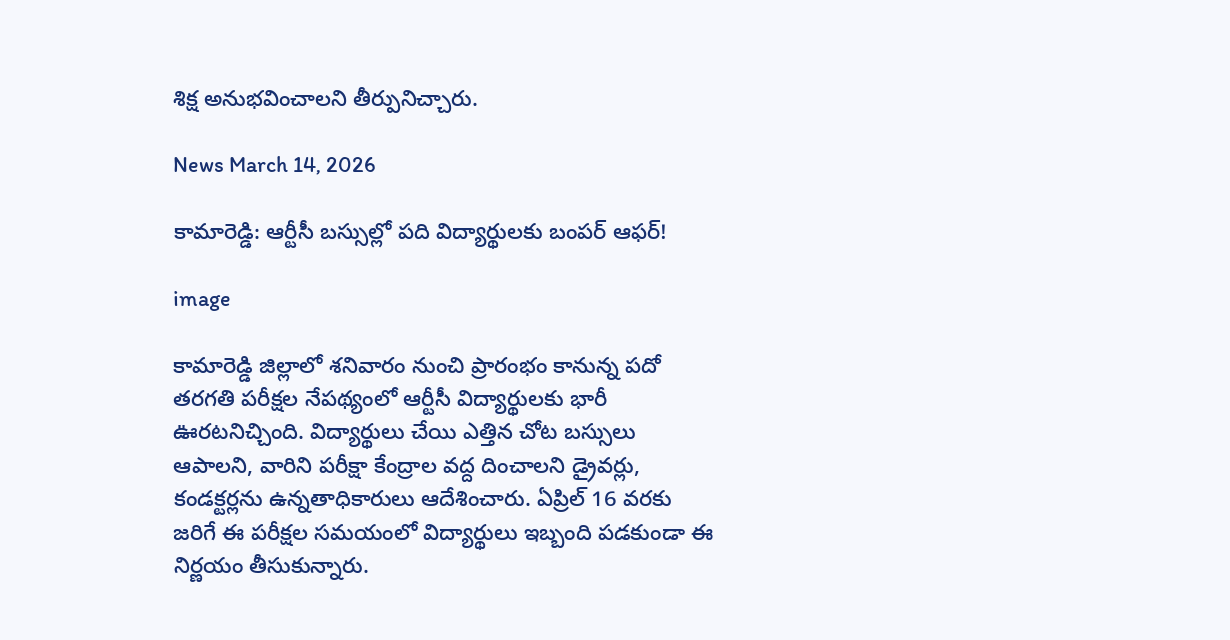శిక్ష అనుభవించాలని తీర్పునిచ్చారు.

News March 14, 2026

కామారెడ్డి: ఆర్టీసీ బస్సుల్లో పది విద్యార్థులకు బంపర్ ఆఫర్!

image

కామారెడ్డి జిల్లాలో శనివారం నుంచి ప్రారంభం కానున్న పదో తరగతి పరీక్షల నేపథ్యంలో ఆర్టీసీ విద్యార్థులకు భారీ ఊరటనిచ్చింది. విద్యార్థులు చేయి ఎత్తిన చోట బస్సులు ఆపాలని, వారిని పరీక్షా కేంద్రాల వద్ద దించాలని డ్రైవర్లు, కండక్టర్లను ఉన్నతాధికారులు ఆదేశించారు. ఏప్రిల్ 16 వరకు జరిగే ఈ పరీక్షల సమయంలో విద్యార్థులు ఇబ్బంది పడకుండా ఈ నిర్ణయం తీసుకున్నారు.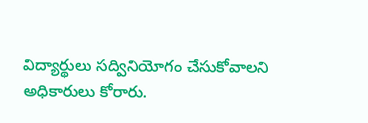విద్యార్థులు సద్వినియోగం చేసుకోవాలని అధికారులు కోరారు.